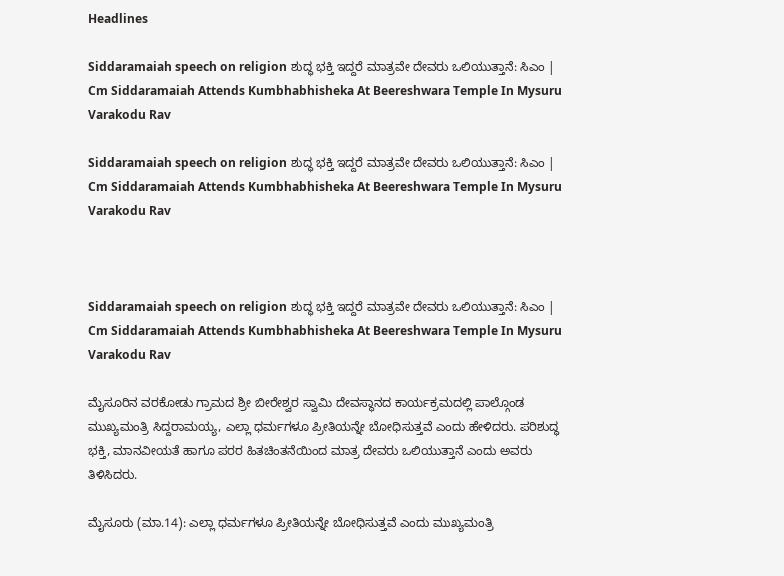Headlines

Siddaramaiah speech on religion ಶುದ್ಧ ಭಕ್ತಿ ಇದ್ದರೆ ಮಾತ್ರವೇ ದೇವರು ಒಲಿಯುತ್ತಾನೆ: ಸಿಎಂ | Cm Siddaramaiah Attends Kumbhabhisheka At Beereshwara Temple In Mysuru Varakodu Rav

Siddaramaiah speech on religion ಶುದ್ಧ ಭಕ್ತಿ ಇದ್ದರೆ ಮಾತ್ರವೇ ದೇವರು ಒಲಿಯುತ್ತಾನೆ: ಸಿಎಂ | Cm Siddaramaiah Attends Kumbhabhisheka At Beereshwara Temple In Mysuru Varakodu Rav



Siddaramaiah speech on religion ಶುದ್ಧ ಭಕ್ತಿ ಇದ್ದರೆ ಮಾತ್ರವೇ ದೇವರು ಒಲಿಯುತ್ತಾನೆ: ಸಿಎಂ | Cm Siddaramaiah Attends Kumbhabhisheka At Beereshwara Temple In Mysuru Varakodu Rav

ಮೈಸೂರಿನ ವರಕೋಡು ಗ್ರಾಮದ ಶ್ರೀ ಬೀರೇಶ್ವರ ಸ್ವಾಮಿ ದೇವಸ್ಥಾನದ ಕಾರ್ಯಕ್ರಮದಲ್ಲಿ ಪಾಲ್ಗೊಂಡ ಮುಖ್ಯಮಂತ್ರಿ ಸಿದ್ದರಾಮಯ್ಯ, ಎಲ್ಲಾ ಧರ್ಮಗಳೂ ಪ್ರೀತಿಯನ್ನೇ ಬೋಧಿಸುತ್ತವೆ ಎಂದು ಹೇಳಿದರು. ಪರಿಶುದ್ಧ ಭಕ್ತಿ, ಮಾನವೀಯತೆ ಹಾಗೂ ಪರರ ಹಿತಚಿಂತನೆಯಿಂದ ಮಾತ್ರ ದೇವರು ಒಲಿಯುತ್ತಾನೆ ಎಂದು ಅವರು ತಿಳಿಸಿದರು.

ಮೈಸೂರು (ಮಾ.14): ಎಲ್ಲಾ ಧರ್ಮಗಳೂ ಪ್ರೀತಿಯನ್ನೇ ಬೋಧಿಸುತ್ತವೆ ಎಂದು ಮುಖ್ಯಮಂತ್ರಿ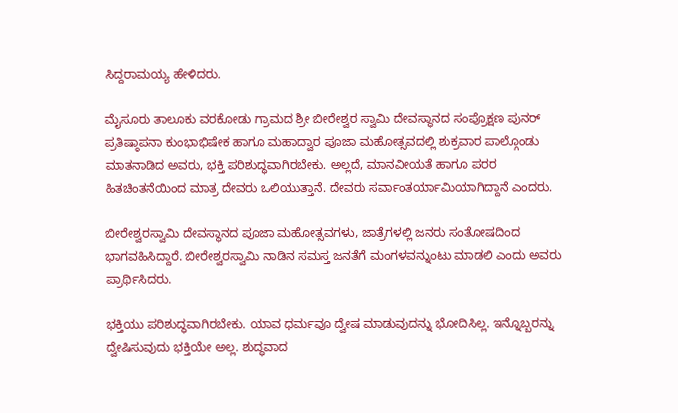ಸಿದ್ದರಾಮಯ್ಯ ಹೇಳಿದರು.

ಮೈಸೂರು ತಾಲೂಕು ವರಕೋಡು ಗ್ರಾಮದ ಶ್ರೀ ಬೀರೇಶ್ವರ ಸ್ವಾಮಿ ದೇವಸ್ಥಾನದ ಸಂಪ್ರೊಕ್ಷಣ ಪುನರ್ ಪ್ರತಿಷ್ಠಾಪನಾ ಕುಂಭಾಭಿಷೇಕ ಹಾಗೂ ಮಹಾದ್ವಾರ ಪೂಜಾ ಮಹೋತ್ಸವದಲ್ಲಿ ಶುಕ್ರವಾರ ಪಾಲ್ಗೊಂಡು ಮಾತನಾಡಿದ ಅವರು, ಭಕ್ತಿ ಪರಿಶುದ್ಧವಾಗಿರಬೇಕು. ಅಲ್ಲದೆ, ಮಾನವೀಯತೆ ಹಾಗೂ ಪರರ ಹಿತಚಿಂತನೆಯಿಂದ ಮಾತ್ರ ದೇವರು ಒಲಿಯುತ್ತಾನೆ. ದೇವರು ಸರ್ವಾಂತರ್ಯಾಮಿಯಾಗಿದ್ದಾನೆ ಎಂದರು.

ಬೀರೇಶ್ವರಸ್ವಾಮಿ ದೇವಸ್ಥಾನದ ಪೂಜಾ ಮಹೋತ್ಸವಗಳು, ಜಾತ್ರೆಗಳಲ್ಲಿ ಜನರು ಸಂತೋಷದಿಂದ ಭಾಗವಹಿಸಿದ್ದಾರೆ. ಬೀರೇಶ್ವರಸ್ವಾಮಿ ನಾಡಿನ ಸಮಸ್ತ ಜನತೆಗೆ ಮಂಗಳವನ್ನುಂಟು ಮಾಡಲಿ ಎಂದು ಅವರು ಪ್ರಾರ್ಥಿಸಿದರು.

ಭಕ್ತಿಯು ಪರಿಶುದ್ಧವಾಗಿರಬೇಕು. ಯಾವ ಧರ್ಮವೂ ದ್ವೇಷ ಮಾಡುವುದನ್ನು ಭೋದಿಸಿಲ್ಲ. ಇನ್ನೊಬ್ಬರನ್ನು ದ್ವೇಷಿಸುವುದು ಭಕ್ತಿಯೇ ಅಲ್ಲ. ಶುದ್ಧವಾದ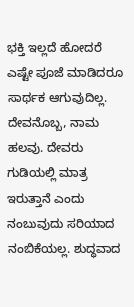ಭಕ್ತಿ ಇಲ್ಲದೆ ಹೋದರೆ ಎಷ್ಟೇ ಪೂಜೆ ಮಾಡಿದರೂ ಸಾರ್ಥಕ ಆಗುವುದಿಲ್ಲ. ದೇವನೊಬ್ಬ, ನಾಮ ಹಲವು. ದೇವರು ಗುಡಿಯಲ್ಲಿ ಮಾತ್ರ ಇರುತ್ತಾನೆ ಎಂದು ನಂಬುವುದು ಸರಿಯಾದ ನಂಬಿಕೆಯಲ್ಲ. ಶುದ್ಧವಾದ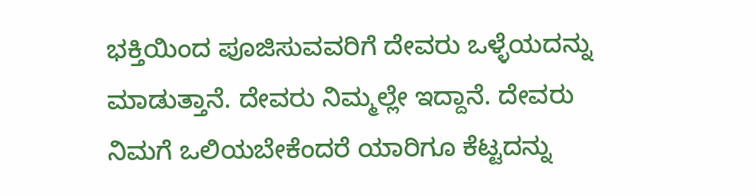ಭಕ್ತಿಯಿಂದ ಪೂಜಿಸುವವರಿಗೆ ದೇವರು ಒಳ್ಳೆಯದನ್ನು ಮಾಡುತ್ತಾನೆ. ದೇವರು ನಿಮ್ಮಲ್ಲೇ ಇದ್ದಾನೆ. ದೇವರು ನಿಮಗೆ ಒಲಿಯಬೇಕೆಂದರೆ ಯಾರಿಗೂ ಕೆಟ್ಟದನ್ನು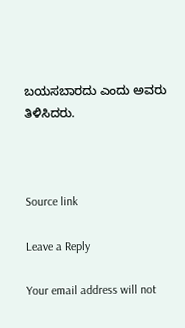ಬಯಸಬಾರದು ಎಂದು ಅವರು ತಿಳಿಸಿದರು.



Source link

Leave a Reply

Your email address will not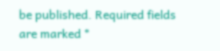be published. Required fields are marked *